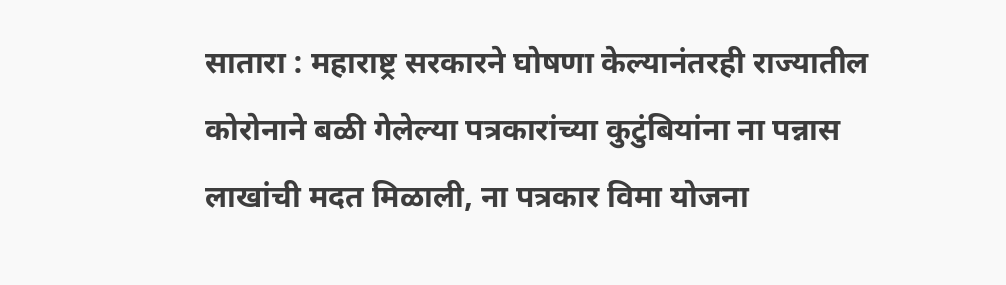सातारा : महाराष्ट्र सरकारने घोषणा केल्यानंतरही राज्यातील कोरोनाने बळी गेलेल्या पत्रकारांच्या कुटुंबियांना ना पन्नास लाखांची मदत मिळाली, ना पत्रकार विमा योजना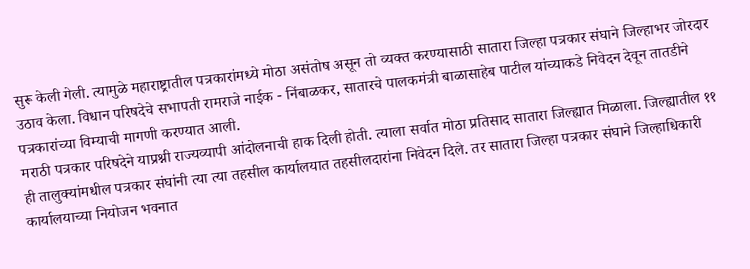सुरू केली गेली. त्यामुळे महाराष्ट्रातील पत्रकारांमध्ये मोठा असंतोष असून तो व्यक्त करण्यासाठी सातारा जिल्हा पत्रकार संघाने जिल्हाभर जोरदार उठाव केला. विधान परिषदेचे सभापती रामराजे नाईक - निंबाळकर, सातारचे पालकमंत्री बाळासाहेब पाटील यांच्याकडे निवेदन देवून तातडीने पत्रकारांच्या विम्याची मागणी करण्यात आली.
मराठी पत्रकार परिषदेने याप्रश्नी राज्यव्यापी आंदोलनाची हाक दिली होती. त्याला सर्वात मोठा प्रतिसाद सातारा जिल्ह्यात मिळाला. जिल्ह्यातील ११ ही तालुक्यांमधील पत्रकार संघांनी त्या त्या तहसील कार्यालयात तहसीलदारांना निवेदन दिले. तर सातारा जिल्हा पत्रकार संघाने जिल्हाधिकारी कार्यालयाच्या नियोजन भवनात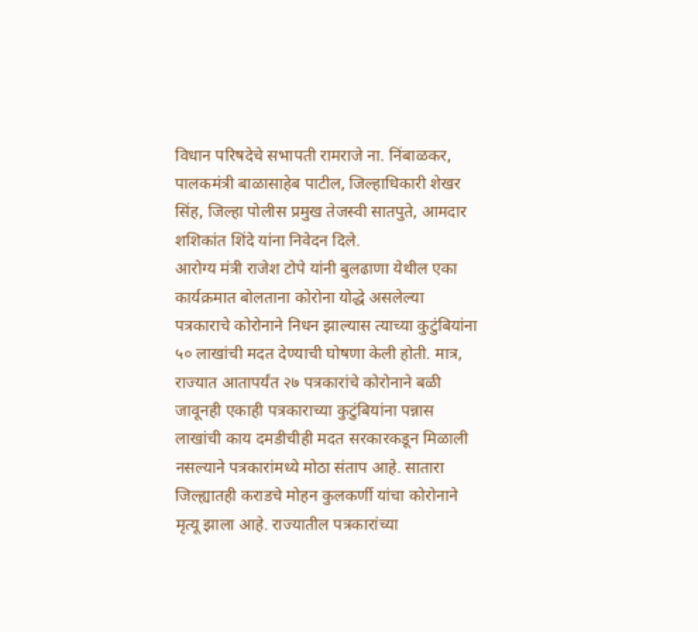विधान परिषदेचे सभापती रामराजे ना. निंबाळकर, पालकमंत्री बाळासाहेब पाटील, जिल्हाधिकारी शेखर सिंह, जिल्हा पोलीस प्रमुख तेजस्वी सातपुते, आमदार शशिकांत शिंदे यांना निवेदन दिले.
आरोग्य मंत्री राजेश टोपे यांनी बुलढाणा येथील एका कार्यक्रमात बोलताना कोरोना योद्धे असलेल्या पत्रकाराचे कोरोनाने निधन झाल्यास त्याच्या कुटुंबियांना ५० लाखांची मदत देण्याची घोषणा केली होती. मात्र, राज्यात आतापर्यंत २७ पत्रकारांचे कोरोनाने बळी जावूनही एकाही पत्रकाराच्या कुटुंबियांना पन्नास लाखांची काय दमडीचीही मदत सरकारकडून मिळाली नसल्याने पत्रकारांमध्ये मोठा संताप आहे. सातारा जिल्ह्यातही कराडचे मोहन कुलकर्णी यांचा कोरोनाने मृत्यू झाला आहे. राज्यातील पत्रकारांच्या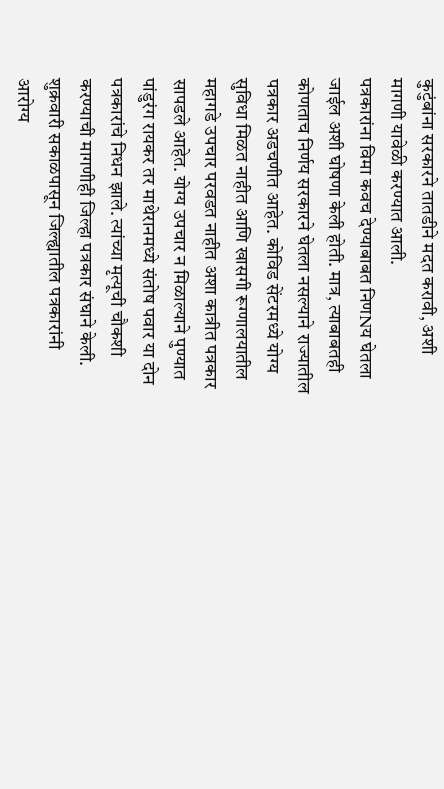कुटुंबांना सरकारने तातडीने मदत करावी, अशी मागणी यावेळी करण्यात आली.
पत्रकारांना विमा कवच देण्याबाबत निणNय घेतला जाईल अशी घोषणा केली होती. मात्र, त्याबाबतही कोणताच निर्णय सरकारने घेतला नसल्याने राज्यातील पत्रकार अडचणीत आहेत. कोविड सेंटरमध्ये योग्य सुविधा मिळत नाहीत आणि खासगी रूग्णालयातील महागडे उपचार परवडत नाहीत अशा कात्रीत पत्रकार सापडले आहेत. योग्य उपचार न मिळाल्याने पुण्यात पांडुरंग रायकर तर माथेरानमध्ये संतोष पवार या दोन पत्रकारांचे निधन झाले. त्यांच्या मृत्यूची चौकशी करण्याची मागणीही जिल्हा पत्रकार संघाने केली.
शुक्रवारी सकाळपासून जिल्ह्यातील पत्रकारांनी आरोग्य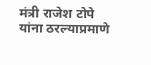मंत्री राजेश टोपे यांना ठरल्याप्रमाणे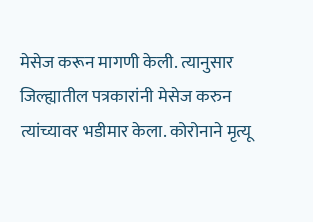मेसेज करून मागणी केली. त्यानुसार जिल्ह्यातील पत्रकारांनी मेसेज करुन त्यांच्यावर भडीमार केला. कोरोनाने मृत्यू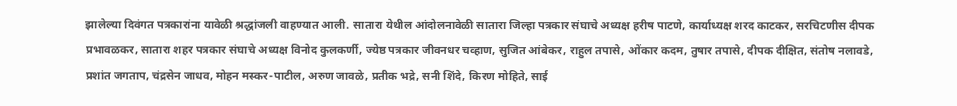झालेल्या दिवंगत पत्रकारांना यावेळी श्रद्धांजली वाहण्यात आली. सातारा येथील आंदोलनावेळी सातारा जिल्हा पत्रकार संघाचे अध्यक्ष हरीष पाटणे, कार्याध्यक्ष शरद काटकर, सरचिटणीस दीपक प्रभावळकर, सातारा शहर पत्रकार संघाचे अध्यक्ष विनोद कुलकर्णी, ज्येष्ठ पत्रकार जीवनधर चव्हाण, सुजित आंबेकर, राहुल तपासे, ओंकार कदम, तुषार तपासे, दीपक दीक्षित, संतोष नलावडे, प्रशांत जगताप, चंद्रसेन जाधव, मोहन मस्कर-पाटील, अरुण जावळे, प्रतीक भद्रे, सनी शिंदे, किरण मोहिते, साई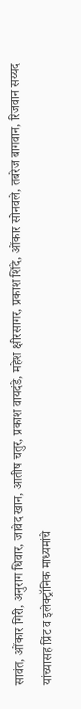सावंत, ओंकार गिरी, अनुराग धिवार, जावेद खान, आतीष चतुर, प्रकाश वायदंडे, महेश क्षीरसागर, प्रकाश शिंदे, ओंकार सोनवले, तबरेज बागवान, रिजवान सय्यद यांच्यासह प्रिंट व इलेक्ट्रॉनिक माध्यमांचे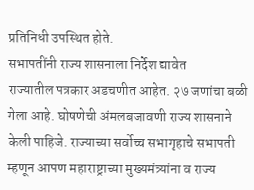प्रतिनिधी उपस्थित होते.
सभापतींनी राज्य शासनाला निर्देश द्यावेत
राज्यातील पत्रकार अडचणीत आहेत. २७ जणांचा बळी गेला आहे. घोषणेची अंमलबजावणी राज्य शासनाने केली पाहिजे. राज्याच्या सर्वोच्च सभागृहाचे सभापती म्हणून आपण महाराष्ट्राच्या मुख्यमंत्र्यांना व राज्य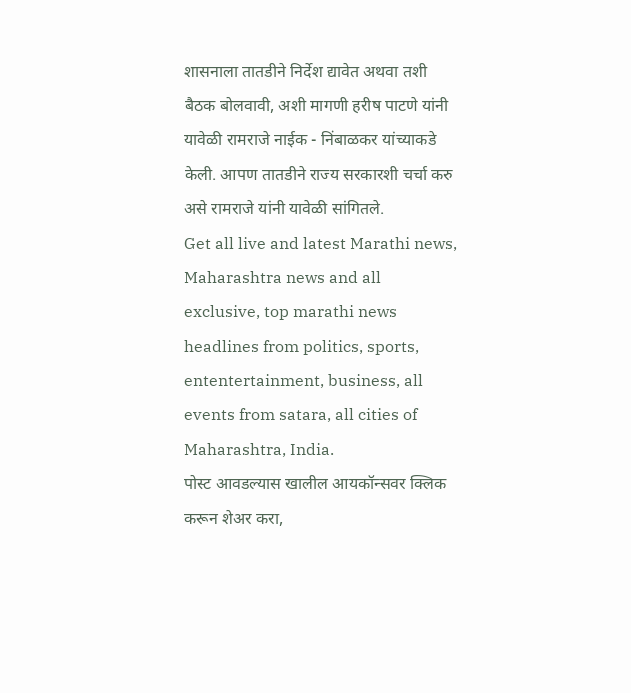शासनाला तातडीने निर्देश द्यावेत अथवा तशी बैठक बोलवावी, अशी मागणी हरीष पाटणे यांनी यावेळी रामराजे नाईक - निंबाळकर यांच्याकडे केली. आपण तातडीने राज्य सरकारशी चर्चा करु असे रामराजे यांनी यावेळी सांगितले.
Get all live and latest Marathi news, Maharashtra news and all exclusive, top marathi news headlines from politics, sports, ententertainment, business, all events from satara, all cities of Maharashtra, India.
पोस्ट आवडल्यास खालील आयकॉन्सवर क्लिक करून शेअर करा,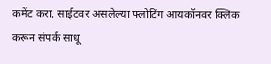कमेंट करा. साईटवर असलेल्या फ्लोटिंग आयकॉनवर क्लिक करून संपर्क साधू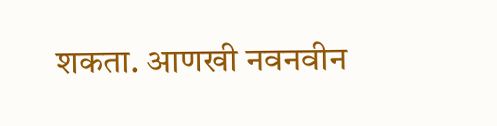शकता. आणखी नवनवीन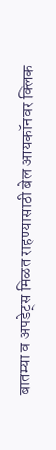बातम्या व अपडेट्स मिळत राहण्यासाठी बेल आयकॉनवर क्लिक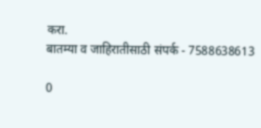करा.
बातम्या व जाहिरातीसाठी संपर्क - 7588638613

0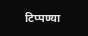टिप्पण्या